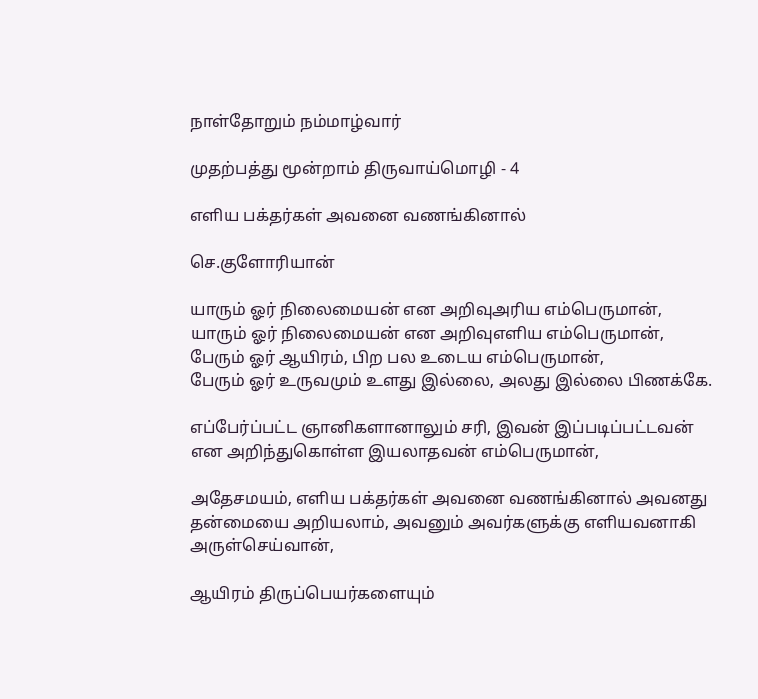நாள்தோறும் நம்மாழ்வார்

முதற்பத்து மூன்றாம் திருவாய்மொழி - 4

எளிய பக்தர்கள் அவனை வணங்கினால்

செ.குளோரியான்

யாரும் ஓர் நிலைமையன் என அறிவுஅரிய எம்பெருமான்,
யாரும் ஓர் நிலைமையன் என அறிவுஎளிய எம்பெருமான்,
பேரும் ஓர் ஆயிரம், பிற பல உடைய எம்பெருமான்,
பேரும் ஓர் உருவமும் உளது இல்லை, அலது இல்லை பிணக்கே.

எப்பேர்ப்பட்ட ஞானிகளானாலும் சரி, இவன் இப்படிப்பட்டவன் என அறிந்துகொள்ள இயலாதவன் எம்பெருமான்,

அதேசமயம், எளிய பக்தர்கள் அவனை வணங்கினால் அவனது தன்மையை அறியலாம், அவனும் அவர்களுக்கு எளியவனாகி அருள்செய்வான்,

ஆயிரம் திருப்பெயர்களையும்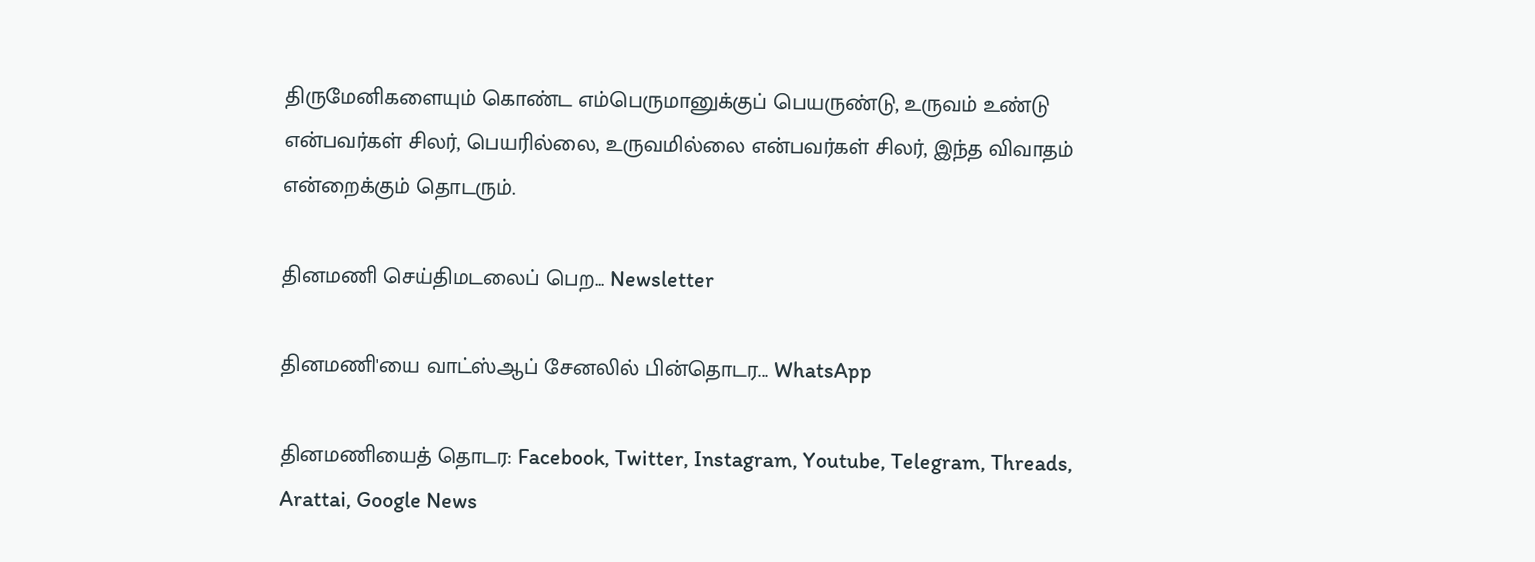திருமேனிகளையும் கொண்ட எம்பெருமானுக்குப் பெயருண்டு, உருவம் உண்டு என்பவர்கள் சிலர், பெயரில்லை, உருவமில்லை என்பவர்கள் சிலர், இந்த விவாதம் என்றைக்கும் தொடரும்.

தினமணி செய்திமடலைப் பெற... Newsletter

தினமணி'யை வாட்ஸ்ஆப் சேனலில் பின்தொடர... WhatsApp

தினமணியைத் தொடர: Facebook, Twitter, Instagram, Youtube, Telegram, Threads, Arattai, Google News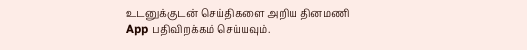உடனுக்குடன் செய்திகளை அறிய தினமணி App பதிவிறக்கம் செய்யவும்.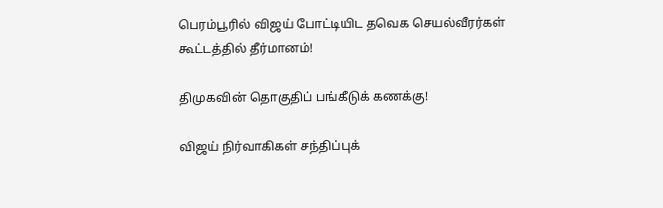பெரம்பூரில் விஜய் போட்டியிட தவெக செயல்வீரர்கள் கூட்டத்தில் தீர்மானம்!

திமுகவின் தொகுதிப் பங்கீடுக் கணக்கு!

விஜய் நிர்வாகிகள் சந்திப்புக்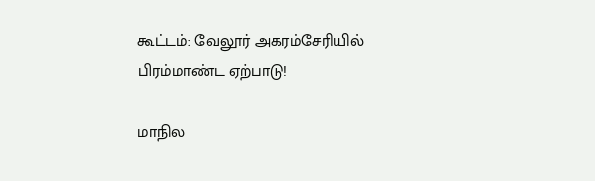கூட்டம்: வேலூர் அகரம்சேரியில் பிரம்மாண்ட ஏற்பாடு!

மாநில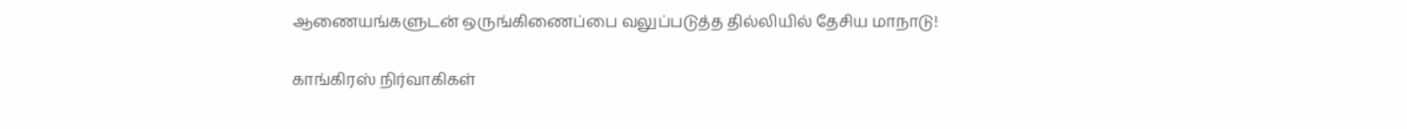ஆணையங்களுடன் ஒருங்கிணைப்பை வலுப்படுத்த தில்லியில் தேசிய மாநாடு!

காங்கிரஸ் நிர்வாகிகள்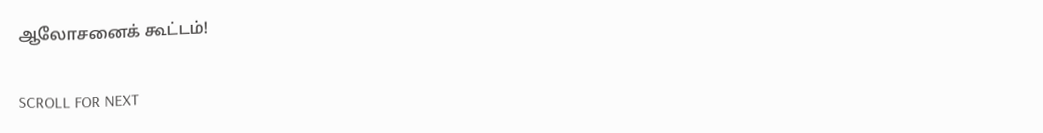ஆலோசனைக் கூட்டம்!

SCROLL FOR NEXT